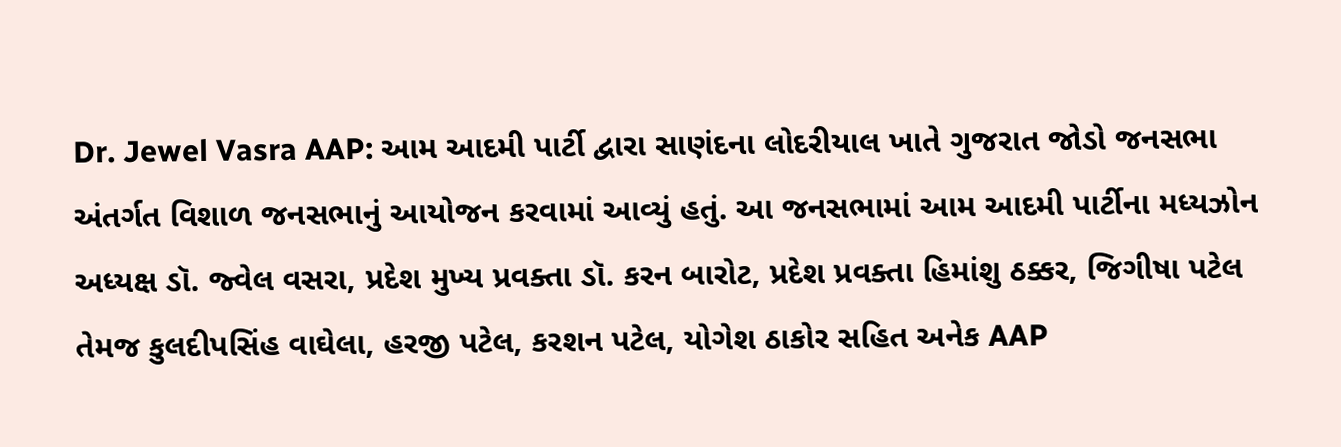Dr. Jewel Vasra AAP: આમ આદમી પાર્ટી દ્વારા સાણંદના લોદરીયાલ ખાતે ગુજરાત જોડો જનસભા અંતર્ગત વિશાળ જનસભાનું આયોજન કરવામાં આવ્યું હતું. આ જનસભામાં આમ આદમી પાર્ટીના મધ્યઝોન અધ્યક્ષ ડૉ. જ્વેલ વસરા, પ્રદેશ મુખ્ય પ્રવક્તા ડૉ. કરન બારોટ, પ્રદેશ પ્રવક્તા હિમાંશુ ઠક્કર, જિગીષા પટેલ તેમજ કુલદીપસિંહ વાઘેલા, હરજી પટેલ, કરશન પટેલ, યોગેશ ઠાકોર સહિત અનેક AAP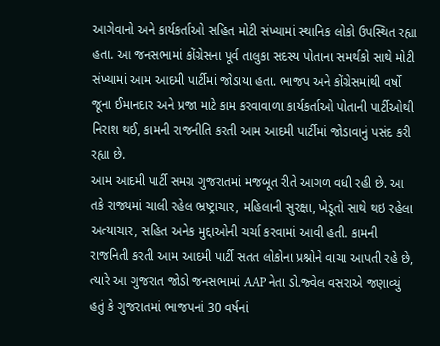આગેવાનો અને કાર્યકર્તાઓ સહિત મોટી સંખ્યામાં સ્થાનિક લોકો ઉપસ્થિત રહ્યા હતા. આ જનસભામાં કોંગ્રેસના પૂર્વ તાલુકા સદસ્ય પોતાના સમર્થકો સાથે મોટી સંખ્યામાં આમ આદમી પાર્ટીમાં જોડાયા હતા. ભાજપ અને કોંગ્રેસમાંથી વર્ષો જૂના ઈમાનદાર અને પ્રજા માટે કામ કરવાવાળા કાર્યકર્તાઓ પોતાની પાર્ટીઓથી નિરાશ થઈ, કામની રાજનીતિ કરતી આમ આદમી પાર્ટીમાં જોડાવાનું પસંદ કરી રહ્યા છે.
આમ આદમી પાર્ટી સમગ્ર ગુજરાતમાં મજબૂત રીતે આગળ વધી રહી છે. આ તકે રાજ્યમાં ચાલી રહેલ ભ્રષ્ટ્રાચાર, મહિલાની સુરક્ષા, ખેડૂતો સાથે થઇ રહેલા અત્યાચાર, સહિત અનેક મુદ્દાઓની ચર્ચા કરવામાં આવી હતી. કામની રાજનિતી કરતી આમ આદમી પાર્ટી સતત લોકોના પ્રશ્નોને વાચા આપતી રહે છે, ત્યારે આ ગુજરાત જોડો જનસભામાં AAP નેતા ડો.જ્વેલ વસરાએ જણાવ્યું હતું કે ગુજરાતમાં ભાજપનાં 30 વર્ષનાં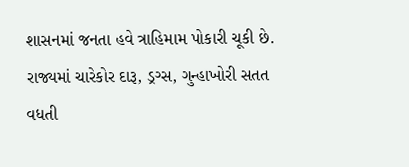શાસનમાં જનતા હવે ત્રાહિમામ પોકારી ચૂકી છે. રાજ્યમાં ચારેકોર દારૂ, ડ્રગ્સ, ગુન્હાખોરી સતત વધતી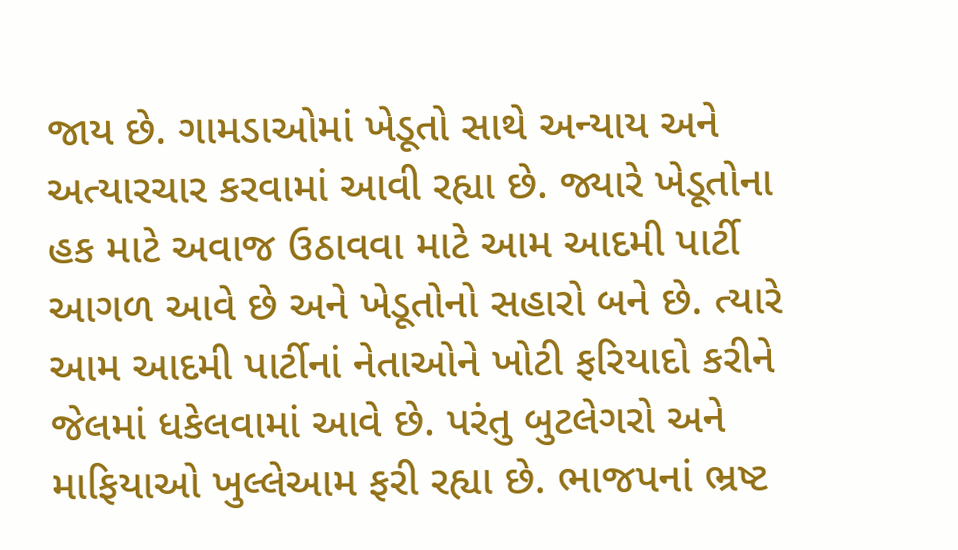જાય છે. ગામડાઓમાં ખેડૂતો સાથે અન્યાય અને અત્યારચાર કરવામાં આવી રહ્યા છે. જ્યારે ખેડૂતોના હક માટે અવાજ ઉઠાવવા માટે આમ આદમી પાર્ટી આગળ આવે છે અને ખેડૂતોનો સહારો બને છે. ત્યારે આમ આદમી પાર્ટીનાં નેતાઓને ખોટી ફરિયાદો કરીને જેલમાં ધકેલવામાં આવે છે. પરંતુ બુટલેગરો અને માફિયાઓ ખુલ્લેઆમ ફરી રહ્યા છે. ભાજપનાં ભ્રષ્ટ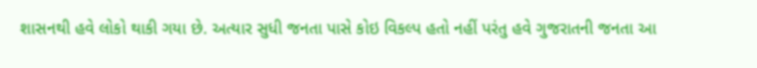શાસનથી હવે લોકો થાકી ગયા છે. અત્યાર સુધી જનતા પાસે કોઇ વિકલ્પ હતો નહીં પરંતુ હવે ગુજરાતની જનતા આ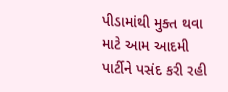પીડામાંથી મુક્ત થવા માટે આમ આદમી પાર્ટીને પસંદ કરી રહી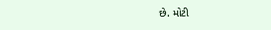છે. મોટી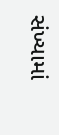સંખ્યામાં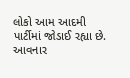લોકો આમ આદમી પાર્ટીમાં જોડાઈ રહ્યા છે. આવનાર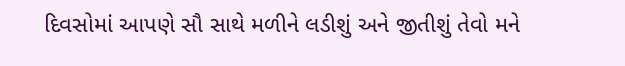દિવસોમાં આપણે સૌ સાથે મળીને લડીશું અને જીતીશું તેવો મને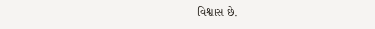વિશ્વાસ છે.